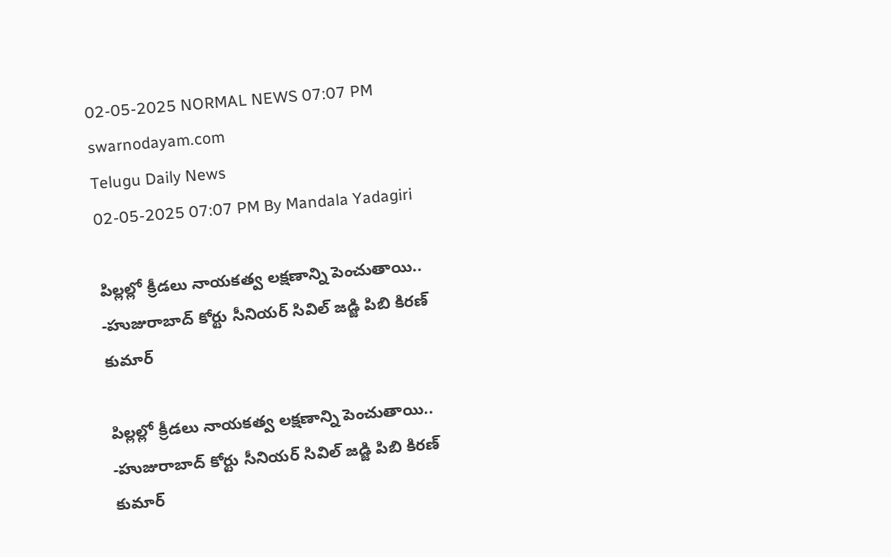02-05-2025 NORMAL NEWS 07:07 PM
swarnodayam.com
Telugu Daily News
02-05-2025 07:07 PM By Mandala Yadagiri

పిల్లల్లో క్రీడలు నాయకత్వ లక్షణాన్ని పెంచుతాయి.. -హుజురాబాద్ కోర్టు సీనియర్ సివిల్ జడ్జి పిబి కిరణ్ కుమార్

పిల్లల్లో క్రీడలు నాయకత్వ లక్షణాన్ని పెంచుతాయి.. -హుజురాబాద్ కోర్టు సీనియర్ సివిల్ జడ్జి పిబి కిరణ్ కుమార్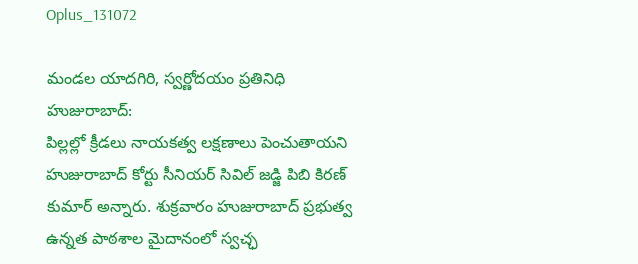Oplus_131072

మండల యాదగిరి, స్వర్ణోదయం ప్రతినిధి హుజురాబాద్:
పిల్లల్లో క్రీడలు నాయకత్వ లక్షణాలు పెంచుతాయని హుజురాబాద్ కోర్టు సీనియర్ సివిల్ జడ్జి పిబి కిరణ్ కుమార్ అన్నారు. శుక్రవారం హుజురాబాద్ ప్రభుత్వ ఉన్నత పాఠశాల మైదానంలో స్వచ్ఛ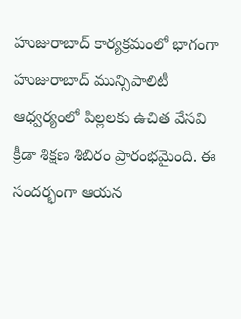హుజురాబాద్ కార్యక్రమంలో భాగంగా హుజురాబాద్ మున్సిపాలిటీ ఆధ్వర్యంలో పిల్లలకు ఉచిత వేసవి క్రీడా శిక్షణ శిబిరం ప్రారంభమైంది. ఈ సందర్భంగా ఆయన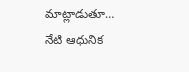మాట్లాడుతూ… నేటి ఆధునిక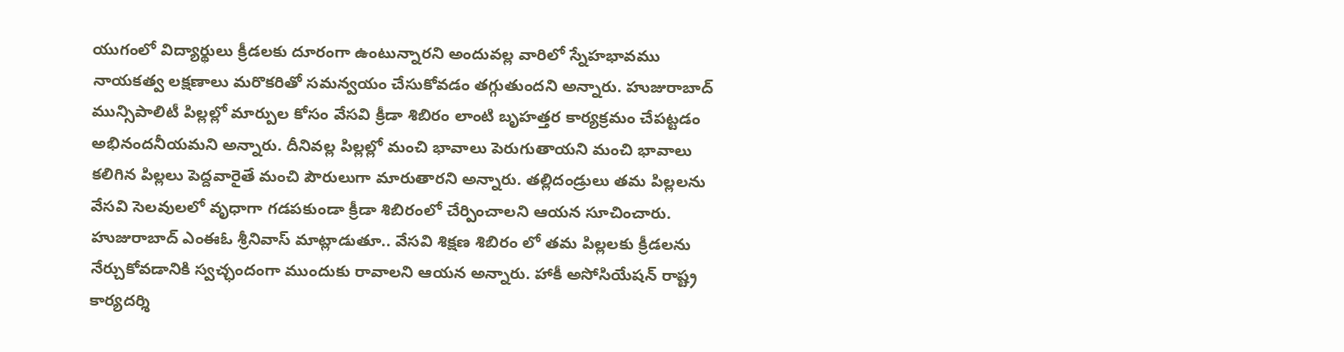యుగంలో విద్యార్థులు క్రీడలకు దూరంగా ఉంటున్నారని అందువల్ల వారిలో స్నేహభావము నాయకత్వ లక్షణాలు మరొకరితో సమన్వయం చేసుకోవడం తగ్గుతుందని అన్నారు. హుజురాబాద్ మున్సిపాలిటీ పిల్లల్లో మార్పుల కోసం వేసవి క్రీడా శిబిరం లాంటి బృహత్తర కార్యక్రమం చేపట్టడం అభినందనీయమని అన్నారు. దీనివల్ల పిల్లల్లో మంచి భావాలు పెరుగుతాయని మంచి భావాలు కలిగిన పిల్లలు పెద్దవారైతే మంచి పౌరులుగా మారుతారని అన్నారు. తల్లిదండ్రులు తమ పిల్లలను వేసవి సెలవులలో వృధాగా గడపకుండా క్రీడా శిబిరంలో చేర్పించాలని ఆయన సూచించారు. హుజురాబాద్ ఎంఈఓ శ్రీనివాస్ మాట్లాడుతూ.. వేసవి శిక్షణ శిబిరం లో తమ పిల్లలకు క్రీడలను నేర్చుకోవడానికి స్వచ్ఛందంగా ముందుకు రావాలని ఆయన అన్నారు. హాకీ అసోసియేషన్ రాష్ట్ర కార్యదర్శి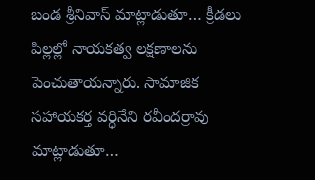బండ శ్రీనివాస్ మాట్లాడుతూ… క్రీడలు పిల్లల్లో నాయకత్వ లక్షణాలను పెంచుతాయన్నారు. సామాజిక సహాయకర్త వర్ధినేని రవీందర్రావు మాట్లాడుతూ…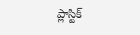ప్లాస్టిక్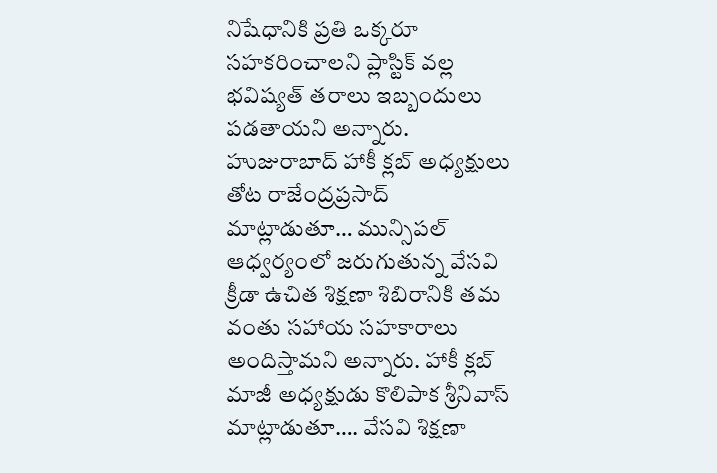నిషేధానికి ప్రతి ఒక్కరూ సహకరించాలని ప్లాస్టిక్ వల్ల భవిష్యత్ తరాలు ఇబ్బందులు పడతాయని అన్నారు. హుజురాబాద్ హాకీ క్లబ్ అధ్యక్షులు తోట రాజేంద్రప్రసాద్ మాట్లాడుతూ… మున్సిపల్ ఆధ్వర్యంలో జరుగుతున్న వేసవి క్రీడా ఉచిత శిక్షణా శిబిరానికి తమ వంతు సహాయ సహకారాలు అందిస్తామని అన్నారు. హాకీ క్లబ్ మాజీ అధ్యక్షుడు కొలిపాక శ్రీనివాస్ మాట్లాడుతూ…. వేసవి శిక్షణా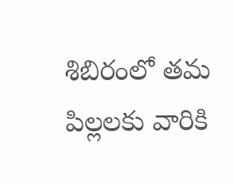శిబిరంలో తమ పిల్లలకు వారికి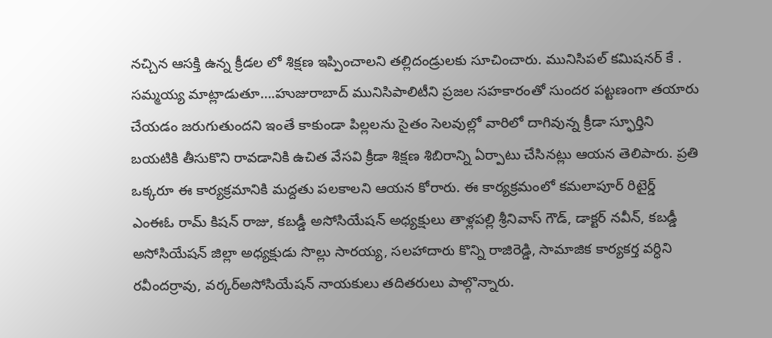నచ్చిన ఆసక్తి ఉన్న క్రీడల లో శిక్షణ ఇప్పించాలని తల్లిదండ్రులకు సూచించారు. మునిసిపల్ కమిషనర్ కే . సమ్మయ్య మాట్లాడుతూ….హుజురాబాద్ మునిసిపాలిటీని ప్రజల సహకారంతో సుందర పట్టణంగా తయారు చేయడం జరుగుతుందని ఇంతే కాకుండా పిల్లలను సైతం సెలవుల్లో వారిలో దాగివున్న క్రీడా స్ఫూర్తిని బయటికి తీసుకొని రావడానికి ఉచిత వేసవి క్రీడా శిక్షణ శిబిరాన్ని ఏర్పాటు చేసినట్లు ఆయన తెలిపారు. ప్రతి ఒక్కరూ ఈ కార్యక్రమానికి మద్దతు పలకాలని ఆయన కోరారు. ఈ కార్యక్రమంలో కమలాపూర్ రిటైర్డ్ ఎంఈఓ రామ్ కిషన్ రాజు, కబడ్డీ అసోసియేషన్ అధ్యక్షులు తాళ్లపల్లి శ్రీనివాస్ గౌడ్, డాక్టర్ నవీన్, కబడ్డీ అసోసియేషన్ జిల్లా అధ్యక్షుడు సొల్లు సారయ్య, సలహాదారు కొన్ని రాజిరెడ్డి, సామాజిక కార్యకర్త వర్ధిని రవీందర్రావు, వర్కర్అసోసియేషన్ నాయకులు తదితరులు పాల్గొన్నారు.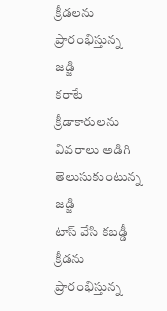క్రీడలను ప్రారంభిస్తున్న జడ్జి
కరాటే క్రీడాకారులను వివరాలు అడిగి తెలుసుకుంటున్న జడ్జి
టాస్ వేసి కబడ్డీ క్రీడను ప్రారంభిస్తున్న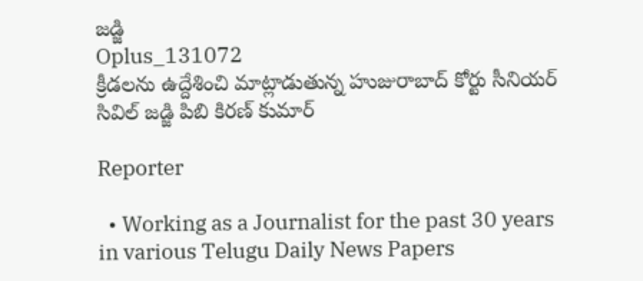జడ్జి
Oplus_131072
క్రీడలను ఉద్దేశించి మాట్లాడుతున్న హుజురాబాద్ కోర్టు సీనియర్ సివిల్ జడ్జి పిబి కిరణ్ కుమార్

Reporter

  • Working as a Journalist for the past 30 years in various Telugu Daily News Papers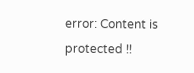error: Content is protected !!